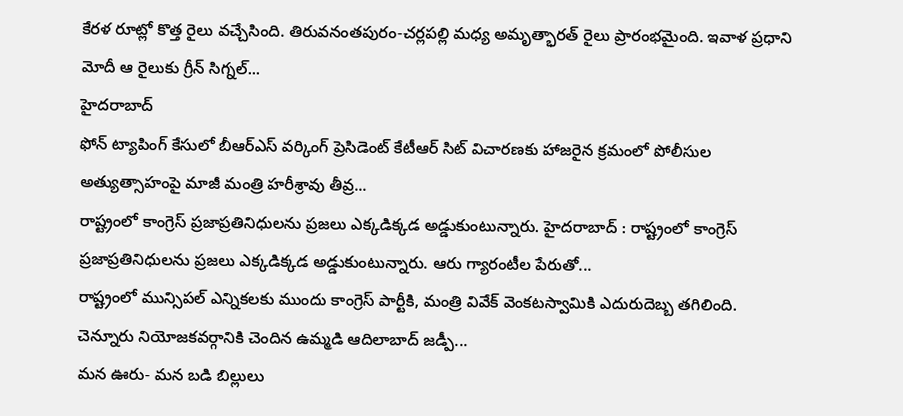కేరళ రూట్లో కొత్త రైలు వచ్చేసింది. తిరువనంతపురం-చర్లపల్లి మధ్య అమృత్భారత్ రైలు ప్రారంభమైంది. ఇవాళ ప్రధాని మోదీ ఆ రైలుకు గ్రీన్ సిగ్నల్...
హైదరాబాద్
ఫోన్ ట్యాపింగ్ కేసులో బీఆర్ఎస్ వర్కింగ్ ప్రెసిడెంట్ కేటీఆర్ సిట్ విచారణకు హాజరైన క్రమంలో పోలీసుల అత్యుత్సాహంపై మాజీ మంత్రి హరీశ్రావు తీవ్ర...
రాష్ట్రంలో కాంగ్రెస్ ప్రజాప్రతినిధులను ప్రజలు ఎక్కడిక్కడ అడ్డుకుంటున్నారు. హైదరాబాద్ : రాష్ట్రంలో కాంగ్రెస్ ప్రజాప్రతినిధులను ప్రజలు ఎక్కడిక్కడ అడ్డుకుంటున్నారు. ఆరు గ్యారంటీల పేరుతో...
రాష్ట్రంలో మున్సిపల్ ఎన్నికలకు ముందు కాంగ్రెస్ పార్టీకి, మంత్రి వివేక్ వెంకటస్వామికి ఎదురుదెబ్బ తగిలింది. చెన్నూరు నియోజకవర్గానికి చెందిన ఉమ్మడి ఆదిలాబాద్ జడ్పీ...
మన ఊరు- మన బడి బిల్లులు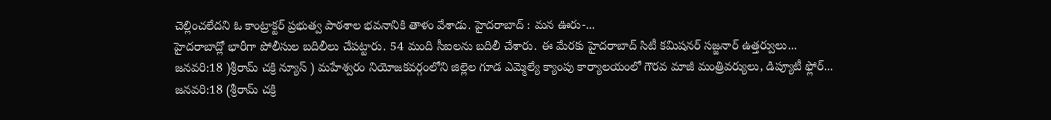చెల్లించలేదని ఓ కాంట్రాక్టర్ ప్రభుత్వ పాఠశాల భవనానికి తాళం వేశాడు. హైదరాబాద్ : మన ఊరు-...
హైదరాబాద్లో భారీగా పోలీసుల బదిలీలు చేపట్టారు. 54 మంది సీఐలను బదిలీ చేశారు. ఈ మేరకు హైదరాబాద్ సిటీ కమిషనర్ సజ్జనార్ ఉత్తర్వులు...
జనవరి:18 )శ్రీరామ్ చక్రి న్యూస్ ) మహేశ్వరం నియోజకవర్గంలోని జిల్లెల గూడ ఎమ్మెల్యే క్యాంపు కార్యాలయంలో గౌరవ మాజీ మంత్రివర్యులు, డిప్యూటీ ఫ్లోర్...
జనవరి:18 (శ్రీరామ్ చక్రి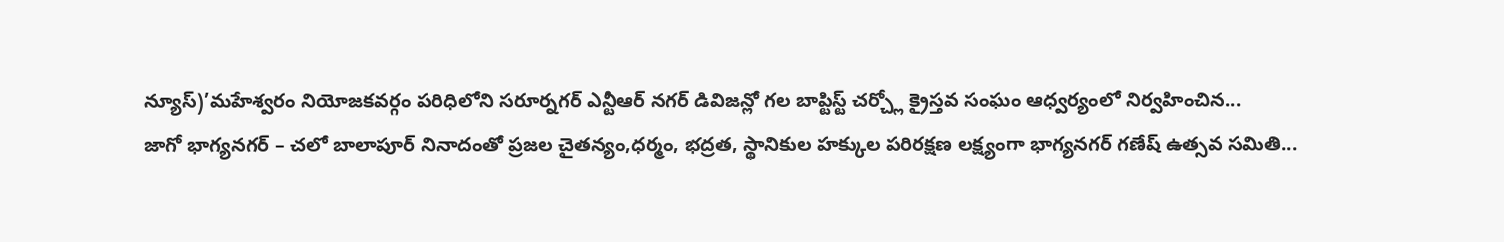న్యూస్)’మహేశ్వరం నియోజకవర్గం పరిధిలోని సరూర్నగర్ ఎన్టీఆర్ నగర్ డివిజన్లో గల బాప్టిస్ట్ చర్చ్లో క్రైస్తవ సంఘం ఆధ్వర్యంలో నిర్వహించిన...
జాగో భాగ్యనగర్ – చలో బాలాపూర్ నినాదంతో ప్రజల చైతన్యం,ధర్మం, భద్రత, స్థానికుల హక్కుల పరిరక్షణ లక్ష్యంగా భాగ్యనగర్ గణేష్ ఉత్సవ సమితి...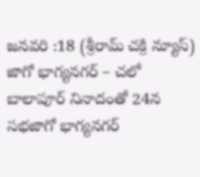జనవరి :18 (శ్రీరామ్ చక్రి న్యూస్) జాగో భాగ్యనగర్ – చలో బాలాపూర్ నినాదంతో 24న సభజాగో భాగ్యనగర్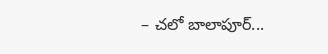– చలో బాలాపూర్...